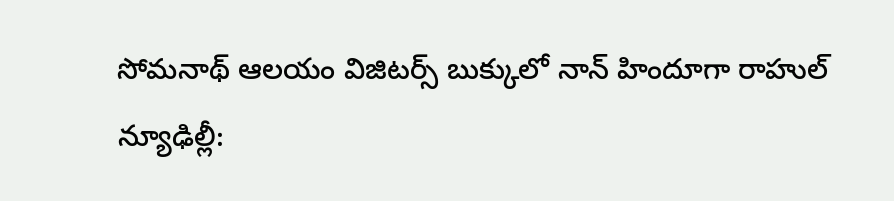సోమనాథ్ ఆలయం విజిటర్స్ బుక్కులో నాన్ హిందూగా రాహుల్
న్యూఢిల్లీ: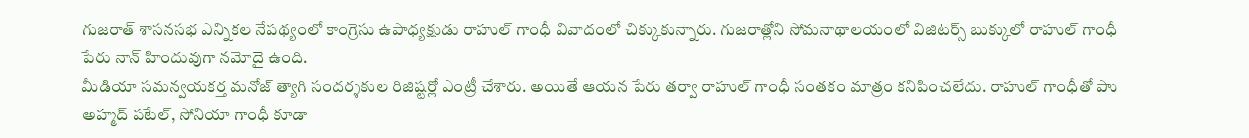గుజరాత్ శాసనసభ ఎన్నికల నేపథ్యంలో కాంగ్రెసు ఉపాధ్యక్షుడు రాహుల్ గాంధీ వివాదంలో చిక్కుకున్నారు. గుజరాత్లోని సోమనాథాలయంలో విజిటర్స్ బుక్కులో రాహుల్ గాంధీ పేరు నాన్ హిందువుగా నమోదై ఉంది.
మీడియా సమన్వయకర్త మనోజ్ త్యాగి సందర్శకుల రిజిష్టర్లో ఎంట్రీ చేశారు. అయితే ఆయన పేరు తర్వా రాహుల్ గాంధీ సంతకం మాత్రం కనిపించలేదు. రాహుల్ గాంధీతో పాు అహ్మద్ పటేల్, సోనియా గాంధీ కూడా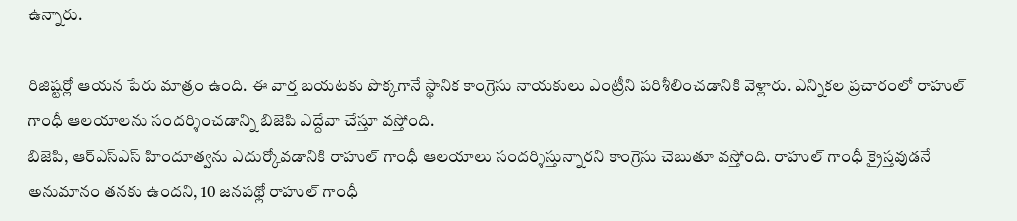ఉన్నారు.

రిజిష్టర్లో ఆయన పేరు మాత్రం ఉంది. ఈ వార్త బయటకు పొక్కగానే స్థానిక కాంగ్రెసు నాయకులు ఎంట్రీని పరిశీలించడానికి వెళ్లారు. ఎన్నికల ప్రచారంలో రాహుల్ గాంధీ ఆలయాలను సందర్శించడాన్ని బిజెపి ఎద్దేవా చేస్తూ వస్తోంది.
బిజెపి, ఆర్ఎస్ఎస్ హిందూత్వను ఎదుర్కోవడానికి రాహుల్ గాంధీ ఆలయాలు సందర్శిస్తున్నారని కాంగ్రెసు చెబుతూ వస్తోంది. రాహుల్ గాంధీ క్రైస్తవుడనే అనుమానం తనకు ఉందని, 10 జనపథ్లో రాహుల్ గాంధీ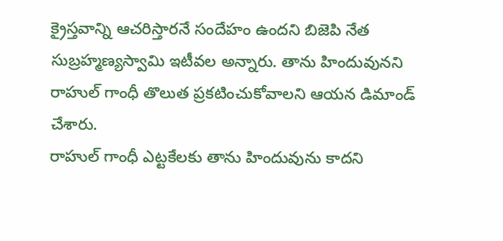క్రైస్తవాన్ని ఆచరిస్తారనే సందేహం ఉందని బిజెపి నేత సుబ్రహ్మణ్యస్వామి ఇటీవల అన్నారు. తాను హిందువునని రాహుల్ గాంధీ తొలుత ప్రకటించుకోవాలని ఆయన డిమాండ్ చేశారు.
రాహుల్ గాంధీ ఎట్టకేలకు తాను హిందువును కాదని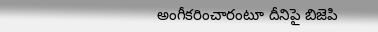అంగీకరించారంటూ దీనిపై బిజెపి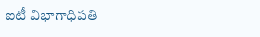ఐటీ విభాగాధిపతి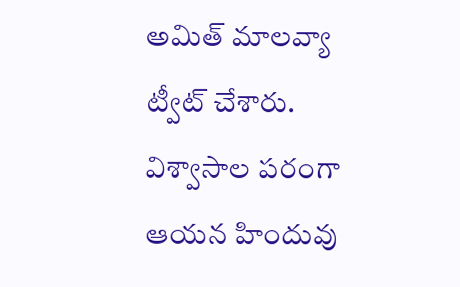అమిత్ మాలవ్యా ట్వీట్ చేశారు. విశ్వాసాల పరంగా ఆయన హిందువు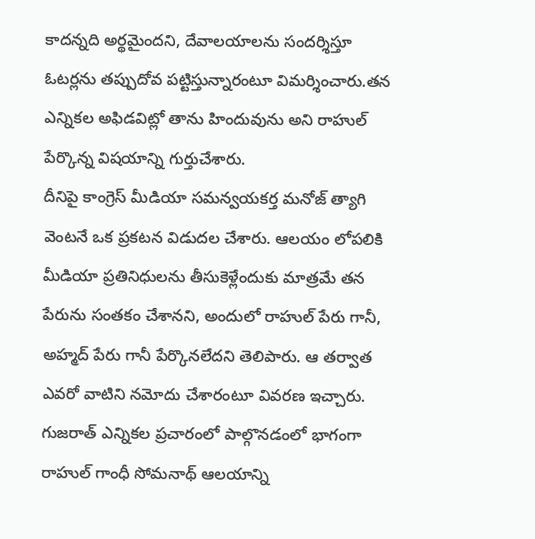కాదన్నది అర్థమైందని, దేవాలయాలను సందర్శిస్తూ ఓటర్లను తప్పుదోవ పట్టిస్తున్నారంటూ విమర్శించారు.తన ఎన్నికల అఫిడవిట్లో తాను హిందువును అని రాహుల్ పేర్కొన్న విషయాన్ని గుర్తుచేశారు.
దీనిపై కాంగ్రెస్ మీడియా సమన్వయకర్త మనోజ్ త్యాగి వెంటనే ఒక ప్రకటన విడుదల చేశారు. ఆలయం లోపలికి మీడియా ప్రతినిధులను తీసుకెళ్లేందుకు మాత్రమే తన పేరును సంతకం చేశానని, అందులో రాహుల్ పేరు గానీ, అహ్మద్ పేరు గానీ పేర్కొనలేదని తెలిపారు. ఆ తర్వాత ఎవరో వాటిని నమోదు చేశారంటూ వివరణ ఇచ్చారు.
గుజరాత్ ఎన్నికల ప్రచారంలో పాల్గొనడంలో భాగంగా రాహుల్ గాంధీ సోమనాథ్ ఆలయాన్ని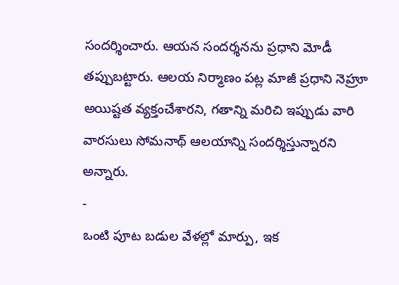సందర్శించారు. ఆయన సందర్శనను ప్రధాని మోడీ తప్పుబట్టారు. ఆలయ నిర్మాణం పట్ల మాజీ ప్రధాని నెహ్రూ అయిష్టత వ్యక్తంచేశారని, గతాన్ని మరిచి ఇప్పుడు వారి వారసులు సోమనాథ్ ఆలయాన్ని సందర్శిస్తున్నారని అన్నారు.
-
ఒంటి పూట బడుల వేళల్లో మార్పు, ఇక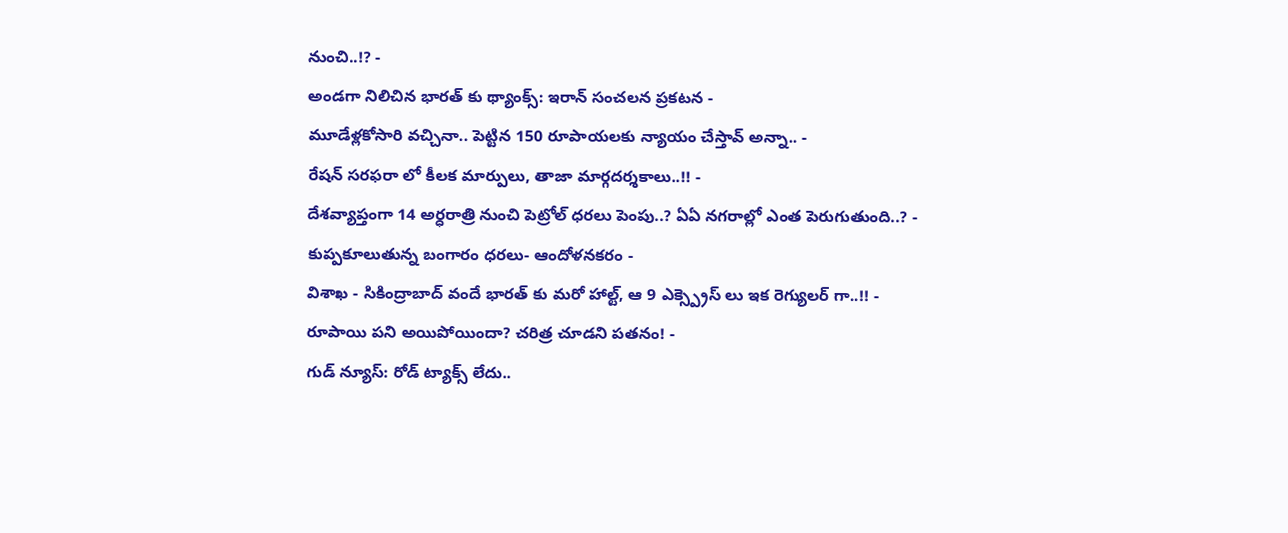నుంచి..!? -
అండగా నిలిచిన భారత్ కు థ్యాంక్స్: ఇరాన్ సంచలన ప్రకటన -
మూడేళ్లకోసారి వచ్చినా.. పెట్టిన 150 రూపాయలకు న్యాయం చేస్తావ్ అన్నా.. -
రేషన్ సరఫరా లో కీలక మార్పులు, తాజా మార్గదర్శకాలు..!! -
దేశవ్యాప్తంగా 14 అర్ధరాత్రి నుంచి పెట్రోల్ ధరలు పెంపు..? ఏఏ నగరాల్లో ఎంత పెరుగుతుంది..? -
కుప్పకూలుతున్న బంగారం ధరలు- ఆందోళనకరం -
విశాఖ - సికింద్రాబాద్ వందే భారత్ కు మరో హాల్ట్, ఆ 9 ఎక్స్ప్రెస్ లు ఇక రెగ్యులర్ గా..!! -
రూపాయి పని అయిపోయిందా? చరిత్ర చూడని పతనం! -
గుడ్ న్యూస్: రోడ్ ట్యాక్స్ లేదు..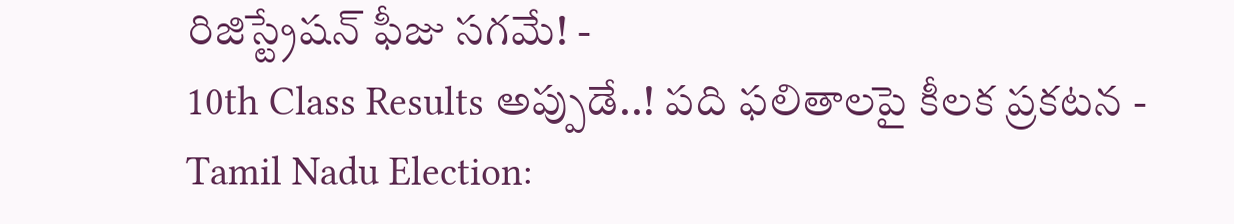రిజిస్ట్రేషన్ ఫీజు సగమే! -
10th Class Results అప్పుడే..! పది ఫలితాలపై కీలక ప్రకటన -
Tamil Nadu Election: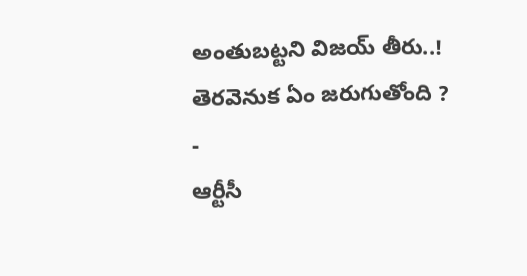అంతుబట్టని విజయ్ తీరు..! తెరవెనుక ఏం జరుగుతోంది ? -
ఆర్టీసీ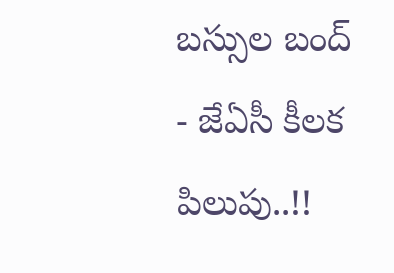బస్సుల బంద్ - జేఏసీ కీలక పిలుపు..!!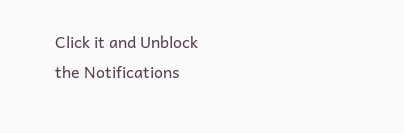Click it and Unblock the Notifications